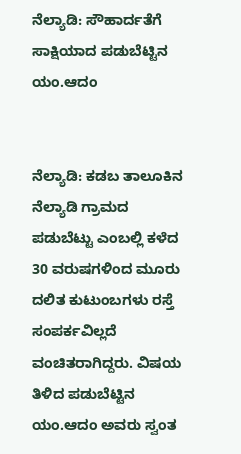ನೆಲ್ಯಾಡಿ: ಸೌಹಾರ್ದತೆಗೆ ಸಾಕ್ಷಿಯಾದ ಪಡುಬೆಟ್ಟಿನ ಯಂ.ಆದಂ


ನೆಲ್ಯಾಡಿ: ಕಡಬ ತಾಲೂಕಿನ ನೆಲ್ಯಾಡಿ ಗ್ರಾಮದ ಪಡುಬೆಟ್ಟು ಎಂಬಲ್ಲಿ ಕಳೆದ 30 ವರುಷಗಳಿಂದ ಮೂರು ದಲಿತ ಕುಟುಂಬಗಳು ರಸ್ತೆ ಸಂಪರ್ಕವಿಲ್ಲದೆ ವಂಚಿತರಾಗಿದ್ದರು. ವಿಷಯ ತಿಳಿದ ಪಡುಬೆಟ್ಟಿನ ಯಂ.ಆದಂ ಅವರು ಸ್ವಂತ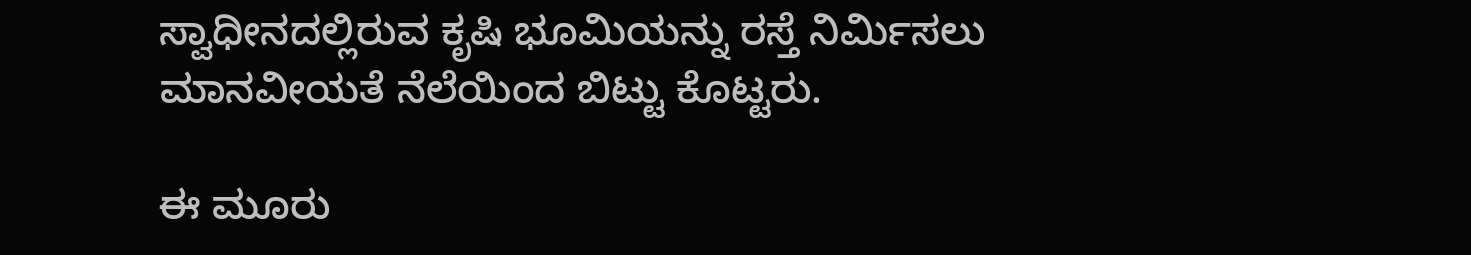ಸ್ವಾಧೀನದಲ್ಲಿರುವ ಕೃಷಿ ಭೂಮಿಯನ್ನು ರಸ್ತೆ ನಿರ್ಮಿಸಲು ಮಾನವೀಯತೆ ನೆಲೆಯಿಂದ ಬಿಟ್ಟು ಕೊಟ್ಟರು.

ಈ ಮೂರು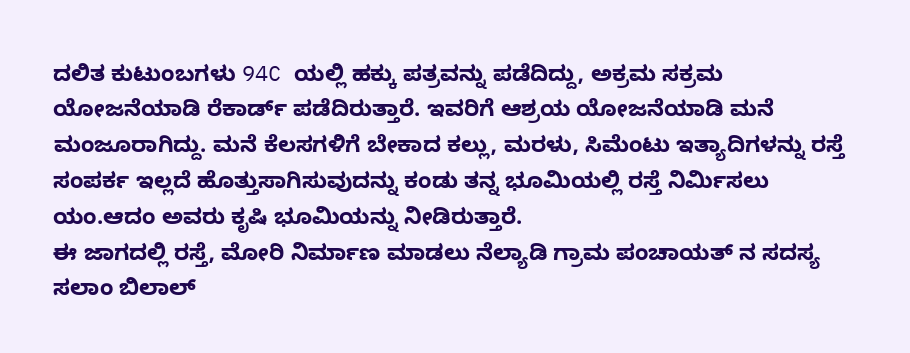ದಲಿತ ಕುಟುಂಬಗಳು 94C ಯಲ್ಲಿ ಹಕ್ಕು ಪತ್ರವನ್ನು ಪಡೆದಿದ್ದು, ಅಕ್ರಮ ಸಕ್ರಮ ಯೋಜನೆಯಾಡಿ ರೆಕಾರ್ಡ್ ಪಡೆದಿರುತ್ತಾರೆ. ಇವರಿಗೆ ಆಶ್ರಯ ಯೋಜನೆಯಾಡಿ ಮನೆ ಮಂಜೂರಾಗಿದ್ದು. ಮನೆ ಕೆಲಸಗಳಿಗೆ ಬೇಕಾದ ಕಲ್ಲು, ಮರಳು, ಸಿಮೆಂಟು ಇತ್ಯಾದಿಗಳನ್ನು ರಸ್ತೆ ಸಂಪರ್ಕ ಇಲ್ಲದೆ ಹೊತ್ತುಸಾಗಿಸುವುದನ್ನು ಕಂಡು ತನ್ನ ಭೂಮಿಯಲ್ಲಿ ರಸ್ತೆ ನಿರ್ಮಿಸಲು ಯಂ.ಆದಂ ಅವರು ಕೃಷಿ ಭೂಮಿಯನ್ನು ನೀಡಿರುತ್ತಾರೆ.
ಈ ಜಾಗದಲ್ಲಿ ರಸ್ತೆ, ಮೋರಿ ನಿರ್ಮಾಣ ಮಾಡಲು ನೆಲ್ಯಾಡಿ ಗ್ರಾಮ ಪಂಚಾಯತ್ ನ ಸದಸ್ಯ ಸಲಾಂ ಬಿಲಾಲ್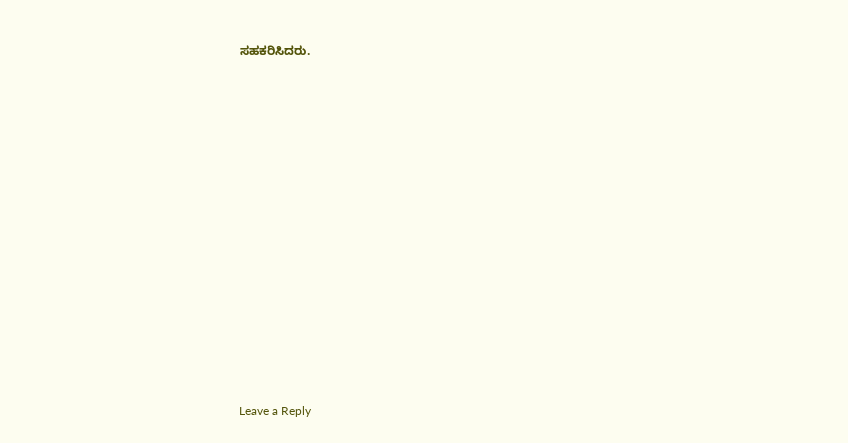ಸಹಕರಿಸಿದರು.

















Leave a Reply